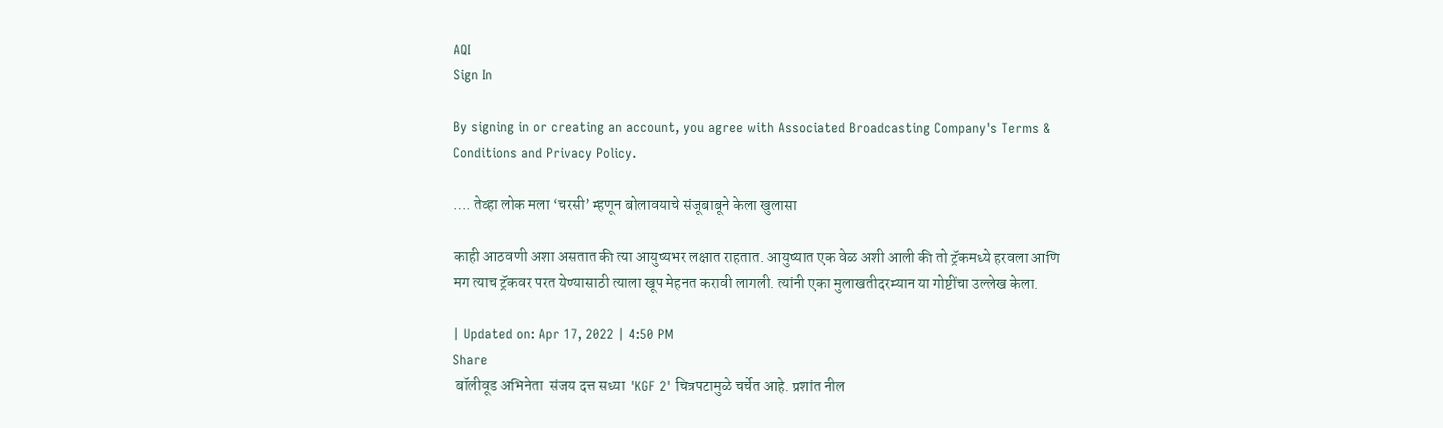AQI
Sign In

By signing in or creating an account, you agree with Associated Broadcasting Company's Terms & Conditions and Privacy Policy.

…. तेव्हा लोक मला ‘चरसी’ म्हणून बोलावयाचे संजूबाबूने केला खुलासा

काही आठवणी अशा असतात की त्या आयुष्यभर लक्षात राहतात. आयुष्यात एक वेळ अशी आली की तो ट्रॅकमध्ये हरवला आणि मग त्याच ट्रॅकवर परत येण्यासाठी त्याला खूप मेहनत करावी लागली. त्यांनी एका मुलाखतीदरम्यान या गोष्टींचा उल्लेख केला.

| Updated on: Apr 17, 2022 | 4:50 PM
Share
 बॉलीवूड अभिनेता  संजय दत्त सध्या  'KGF 2' चित्रपटामुळे चर्चेत आहे. प्रशांत नील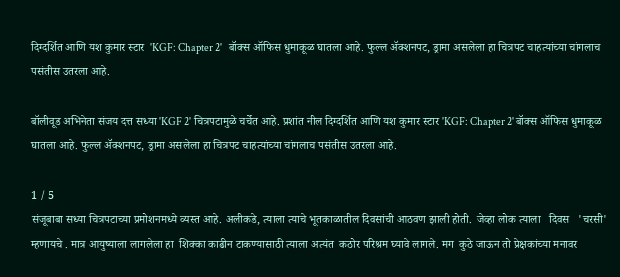दिग्दर्शित आणि यश कुमार स्टार  'KGF: Chapter 2'   बॉक्स ऑफिस धुमाकूळ घातला आहे. फुल्ल ॲक्शनपट, ड्रामा असलेला हा चित्रपट चाहत्यांच्या चांगलाच पसंतीस उतरला आहे.

बॉलीवूड अभिनेता संजय दत्त सध्या 'KGF 2' चित्रपटामुळे चर्चेत आहे. प्रशांत नील दिग्दर्शित आणि यश कुमार स्टार 'KGF: Chapter 2' बॉक्स ऑफिस धुमाकूळ घातला आहे. फुल्ल ॲक्शनपट, ड्रामा असलेला हा चित्रपट चाहत्यांच्या चांगलाच पसंतीस उतरला आहे.

1 / 5
संजूबाबा सध्या चित्रपटाच्या प्रमोशनमध्ये व्यस्त आहे. अलीकडे, त्याला त्याचे भूतकाळातील दिवसांची आठवण झाली होती.  जेव्हा लोक त्याला   दिवस   'चरसी' म्हणायचे . मात्र आयुष्याला लागलेला हा  शिक्का काढीन टाकण्यासाठी त्याला अत्यंत  कठोर परिश्रम घ्यावे लागले. मग  कुठे जाऊन तो प्रेक्षकांच्या मनावर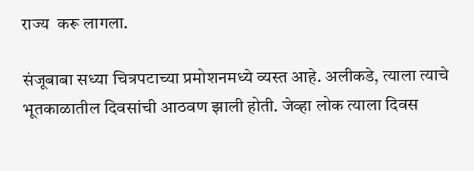राज्य  करू लागला.

संजूबाबा सध्या चित्रपटाच्या प्रमोशनमध्ये व्यस्त आहे. अलीकडे, त्याला त्याचे भूतकाळातील दिवसांची आठवण झाली होती. जेव्हा लोक त्याला दिवस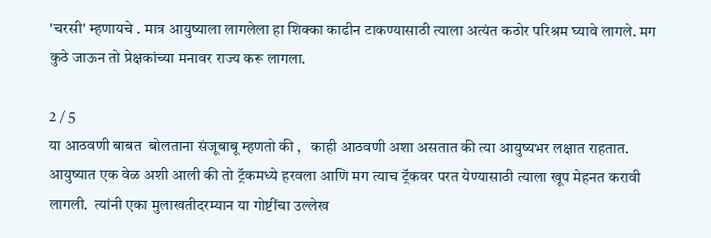'चरसी' म्हणायचे . मात्र आयुष्याला लागलेला हा शिक्का काढीन टाकण्यासाठी त्याला अत्यंत कठोर परिश्रम घ्यावे लागले. मग कुठे जाऊन तो प्रेक्षकांच्या मनावर राज्य करू लागला.

2 / 5
या आठवणी बाबत  बोलताना संजूबाबू म्हणतो की ,   काही आठवणी अशा असतात की त्या आयुष्यभर लक्षात राहतात.  आयुष्यात एक वेळ अशी आली की तो ट्रॅकमध्ये हरवला आणि मग त्याच ट्रॅकवर परत येण्यासाठी त्याला खूप मेहनत करावी लागली.  त्यांनी एका मुलाखतीदरम्यान या गोष्टींचा उल्लेख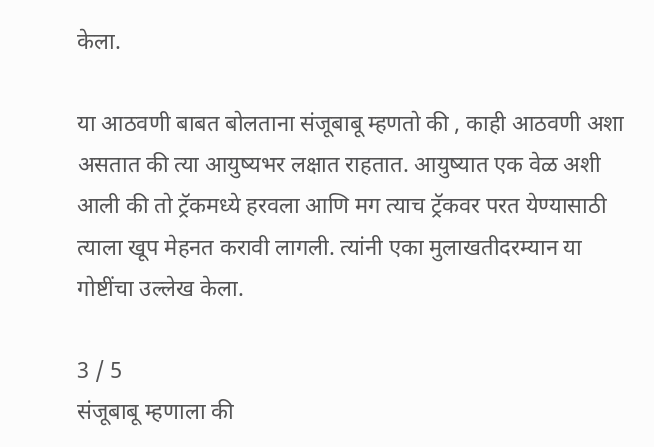केला.

या आठवणी बाबत बोलताना संजूबाबू म्हणतो की , काही आठवणी अशा असतात की त्या आयुष्यभर लक्षात राहतात. आयुष्यात एक वेळ अशी आली की तो ट्रॅकमध्ये हरवला आणि मग त्याच ट्रॅकवर परत येण्यासाठी त्याला खूप मेहनत करावी लागली. त्यांनी एका मुलाखतीदरम्यान या गोष्टींचा उल्लेख केला.

3 / 5
संजूबाबू म्हणाला की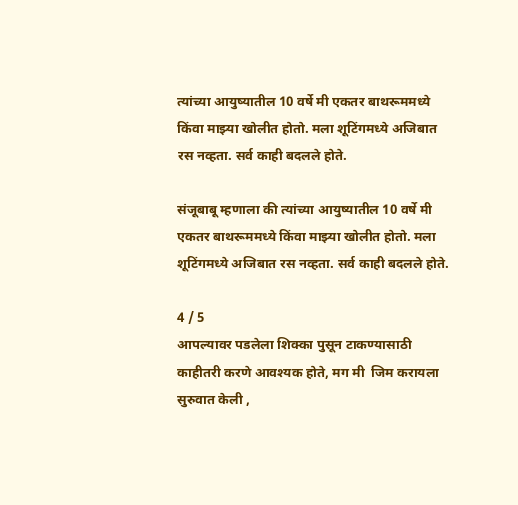त्यांच्या आयुष्यातील 10 वर्षे मी एकतर बाथरूममध्ये किंवा माझ्या खोलीत होतो. मला शूटिंगमध्ये अजिबात रस नव्हता. सर्व काही बदलले होते.

संजूबाबू म्हणाला की त्यांच्या आयुष्यातील 10 वर्षे मी एकतर बाथरूममध्ये किंवा माझ्या खोलीत होतो. मला शूटिंगमध्ये अजिबात रस नव्हता. सर्व काही बदलले होते.

4 / 5
आपल्यावर पडलेला शिक्का पुसून टाकण्यासाठी  काहीतरी करणे आवश्यक होते, मग मी  जिम करायला सुरुवात केली ,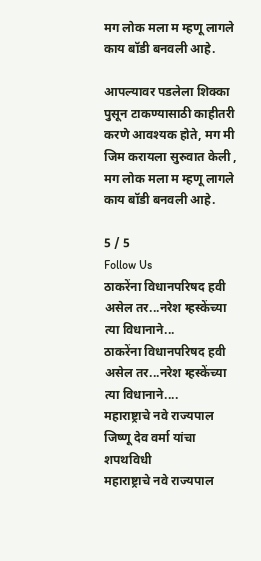मग लोक मला म म्हणू लागले काय बॉडी बनवली आहे.

आपल्यावर पडलेला शिक्का पुसून टाकण्यासाठी काहीतरी करणे आवश्यक होते, मग मी जिम करायला सुरुवात केली , मग लोक मला म म्हणू लागले काय बॉडी बनवली आहे.

5 / 5
Follow Us
ठाकरेंना विधानपरिषद हवी असेल तर...नरेश म्हस्केंच्या त्या विधानाने...
ठाकरेंना विधानपरिषद हवी असेल तर...नरेश म्हस्केंच्या त्या विधानाने....
महाराष्ट्राचे नवे राज्यपाल जिष्णू देव वर्मा यांचा शपथविधी
महाराष्ट्राचे नवे राज्यपाल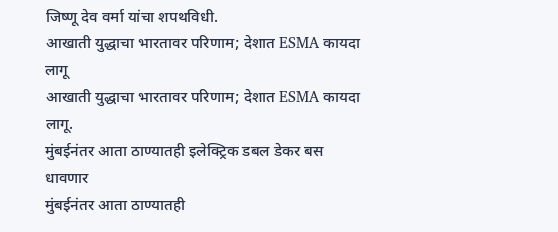जिष्णू देव वर्मा यांचा शपथविधी.
आखाती युद्धाचा भारतावर परिणाम; देशात ESMA कायदा लागू
आखाती युद्धाचा भारतावर परिणाम; देशात ESMA कायदा लागू.
मुंबईनंतर आता ठाण्यातही इलेक्ट्रिक डबल डेकर बस धावणार
मुंबईनंतर आता ठाण्यातही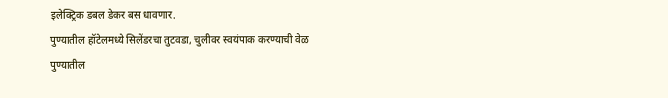इलेक्ट्रिक डबल डेकर बस धावणार.
पुण्यातील हॉटेलमध्ये सिलेंडरचा तुटवडा, चुलीवर स्वयंपाक करण्याची वेळ
पुण्यातील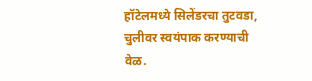हॉटेलमध्ये सिलेंडरचा तुटवडा, चुलीवर स्वयंपाक करण्याची वेळ.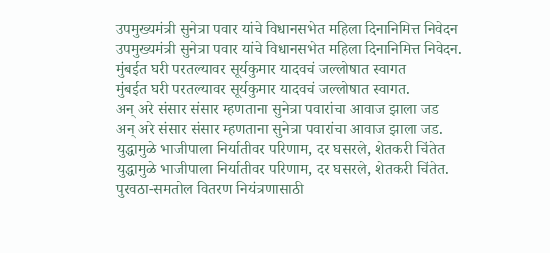उपमुख्यमंत्री सुनेत्रा पवार यांचे विधानसभेत महिला दिनानिमित्त निवेदन
उपमुख्यमंत्री सुनेत्रा पवार यांचे विधानसभेत महिला दिनानिमित्त निवेदन.
मुंबईत घरी परतल्यावर सूर्यकुमार यादवचं जल्लोषात स्वागत
मुंबईत घरी परतल्यावर सूर्यकुमार यादवचं जल्लोषात स्वागत.
अन् अरे संसार संसार म्हणताना सुनेत्रा पवारांचा आवाज झाला जड
अन् अरे संसार संसार म्हणताना सुनेत्रा पवारांचा आवाज झाला जड.
युद्धामुळे भाजीपाला निर्यातीवर परिणाम, दर घसरले, शेतकरी चिंतेत
युद्धामुळे भाजीपाला निर्यातीवर परिणाम, दर घसरले, शेतकरी चिंतेत.
पुरवठा-समतोल वितरण नियंत्रणासाठी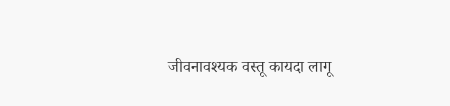जीवनावश्यक वस्तू कायदा लागू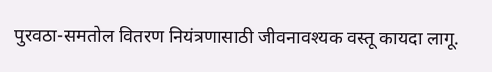पुरवठा-समतोल वितरण नियंत्रणासाठी जीवनावश्यक वस्तू कायदा लागू.